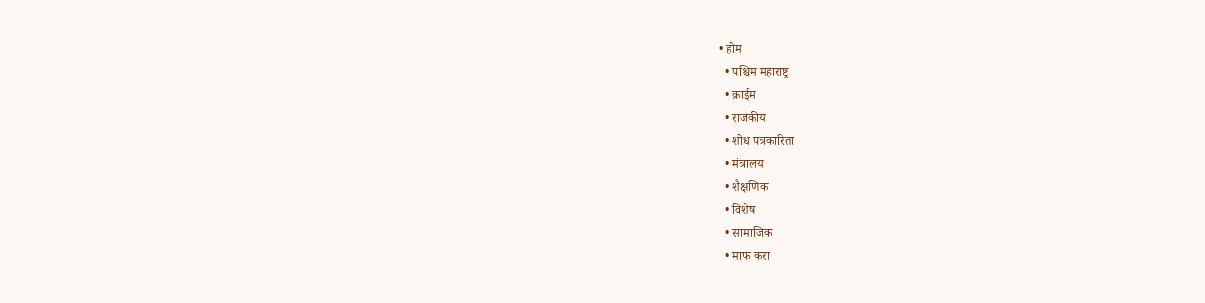• होम
  • पश्चिम महाराष्ट्र
  • क्राईम
  • राजकीय
  • शोध पत्रकारिता
  • मंत्रालय
  • शैक्षणिक
  • विशेष
  • सामाजिक
  • माफ करा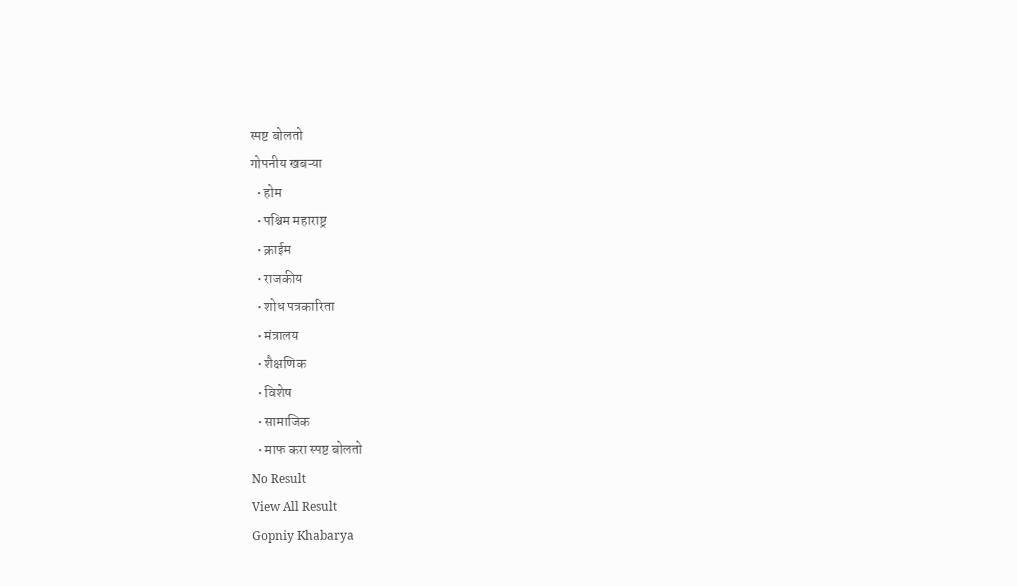स्पष्ट बोलतो
गोपनीय खबऱ्या
  • होम
  • पश्चिम महाराष्ट्र
  • क्राईम
  • राजकीय
  • शोध पत्रकारिता
  • मंत्रालय
  • शैक्षणिक
  • विशेष
  • सामाजिक
  • माफ करा स्पष्ट बोलतो
No Result
View All Result
Gopniy Khabarya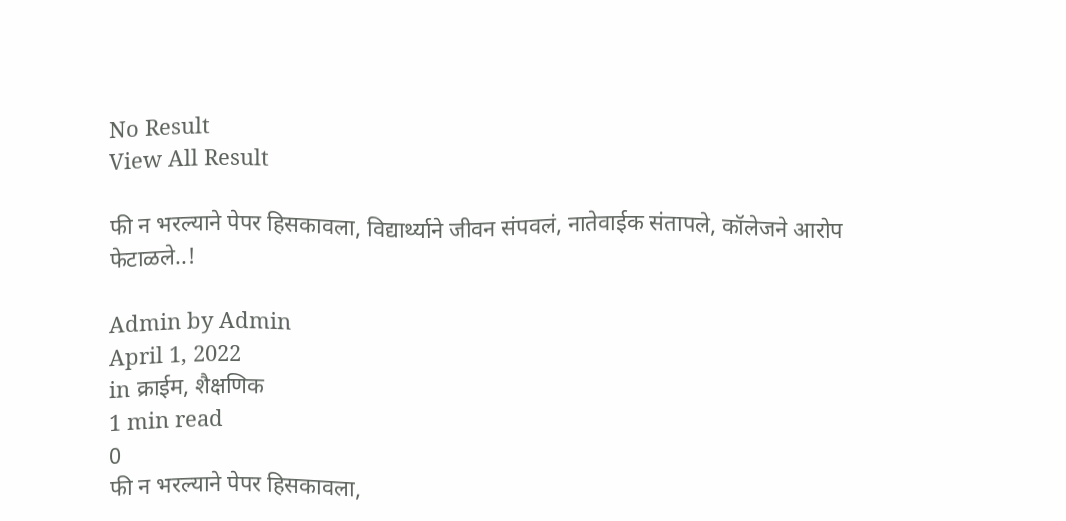No Result
View All Result

फी न भरल्याने पेपर हिसकावला, विद्यार्थ्याने जीवन संपवलं, नातेवाईक संतापले, कॉलेजने आरोप फेटाळले..!

Admin by Admin
April 1, 2022
in क्राईम, शैक्षणिक
1 min read
0
फी न भरल्याने पेपर हिसकावला,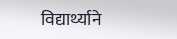विद्यार्थ्याने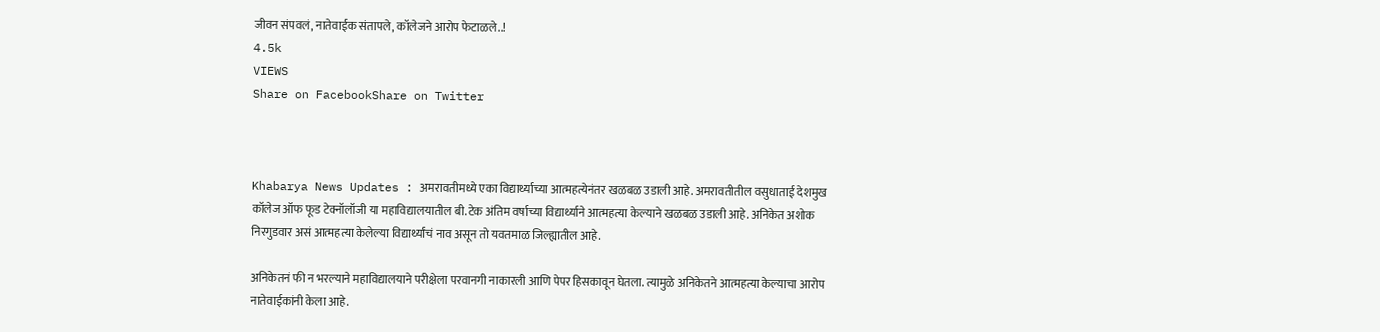जीवन संपवलं, नातेवाईक संतापले, कॉलेजने आरोप फेटाळले..!
4.5k
VIEWS
Share on FacebookShare on Twitter



Khabarya News Updates : अमरावतीमध्ये एका विद्यार्थ्याच्या आत्महत्येनंतर खळबळ उडाली आहे. अमरावतीतील वसुधाताई देशमुख कॉलेज ऑफ फूड टेक्नॉलॉजी या महाविद्यालयातील बी.टेक अंतिम वर्षाच्या विद्यार्थ्याने आत्महत्या केल्याने खळबळ उडाली आहे. अनिकेत अशोक निरगुडवार असं आत्महत्या केलेल्या विद्यार्थ्यांचं नाव असून तो यवतमाळ जिल्ह्यातील आहे.

अनिकेतनं फी न भरल्याने महाविद्यालयाने परीक्षेला परवानगी नाकारली आणि पेपर हिसकावून घेतला. त्यामुळे अनिकेतने आत्महत्या केल्याचा आरोप नातेवाईकांनी केला आहे.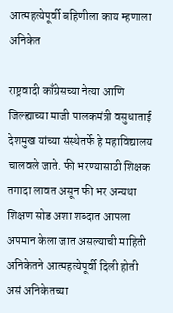आत्महत्येपूर्वी बहिणीला काय म्हणाला अनिकेत

राष्ट्रवादी काँग्रेसच्या नेत्या आणि जिल्ह्याच्या माजी पालकमंत्री वसुधाताई देशमुख यांच्या संस्थेतर्फे हे महाविद्यालय चालवले जाते. फी भरण्यासाठी शिक्षक तगादा लावत असून फी भर अन्यथा शिक्षण सोड अशा शब्दात आपला अपमान केला जात असल्याची माहिती अनिकेतने आत्महत्येपूर्वी दिली होती असं अनिकेतच्या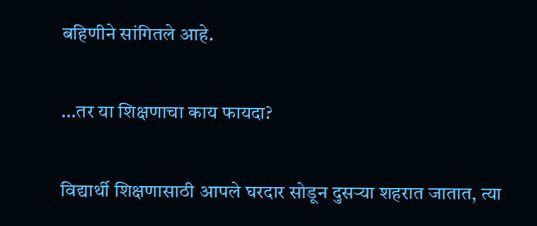बहिणीने सांगितले आहे.

…तर या शिक्षणाचा काय फायदा?

विद्यार्थी शिक्षणासाठी आपले घरदार सोडून दुसऱ्या शहरात जातात, त्या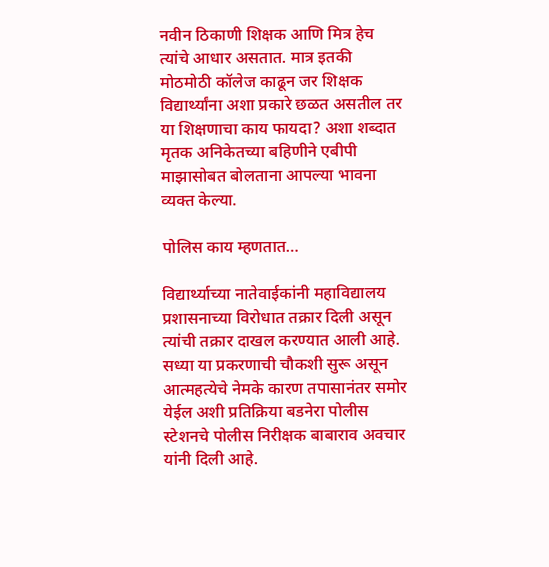नवीन ठिकाणी शिक्षक आणि मित्र हेच त्यांचे आधार असतात. मात्र इतकी मोठमोठी कॉलेज काढून जर शिक्षक विद्यार्थ्यांना अशा प्रकारे छळत असतील तर या शिक्षणाचा काय फायदा? अशा शब्दात मृतक अनिकेतच्या बहिणीने एबीपी माझासोबत बोलताना आपल्या भावना व्यक्त केल्या.

पोलिस काय म्हणतात…

विद्यार्थ्याच्या नातेवाईकांनी महाविद्यालय प्रशासनाच्या विरोधात तक्रार दिली असून त्यांची तक्रार दाखल करण्यात आली आहे. सध्या या प्रकरणाची चौकशी सुरू असून आत्महत्येचे नेमके कारण तपासानंतर समोर येईल अशी प्रतिक्रिया बडनेरा पोलीस स्टेशनचे पोलीस निरीक्षक बाबाराव अवचार यांनी दिली आहे.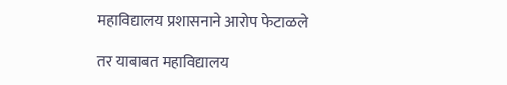महाविद्यालय प्रशासनाने आरोप फेटाळले

तर याबाबत महाविद्यालय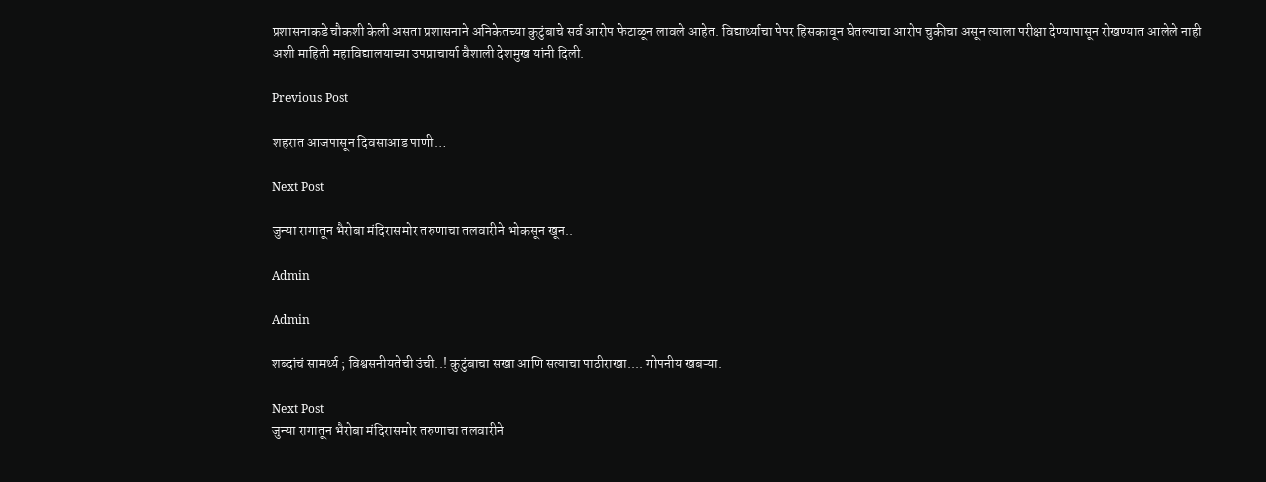प्रशासनाकडे चौकशी केली असता प्रशासनाने अनिकेतच्या कुटुंबाचे सर्व आरोप फेटाळून लावले आहेत. विद्यार्थ्याचा पेपर हिसकावून घेतल्याचा आरोप चुकीचा असून त्याला परीक्षा देण्यापासून रोखण्यात आलेले नाही अशी माहिती महाविद्यालयाच्या उपप्राचार्या वैशाली देशमुख यांनी दिली.

Previous Post

शहरात आजपासून दिवसाआड पाणी…

Next Post

जुन्या रागातून भैरोबा मंदिरासमोर तरुणाचा तलवारीने भोकसून खून..

Admin

Admin

शब्दांचं सामर्थ्य ; विश्वसनीयतेची उंची..! कुटुंबाचा सखा आणि सत्याचा पाठीराखा.... गोपनीय खबऱ्या.

Next Post
जुन्या रागातून भैरोबा मंदिरासमोर तरुणाचा तलवारीने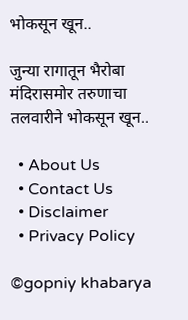भोकसून खून..

जुन्या रागातून भैरोबा मंदिरासमोर तरुणाचा तलवारीने भोकसून खून..

  • About Us
  • Contact Us
  • Disclaimer
  • Privacy Policy

©gopniy khabarya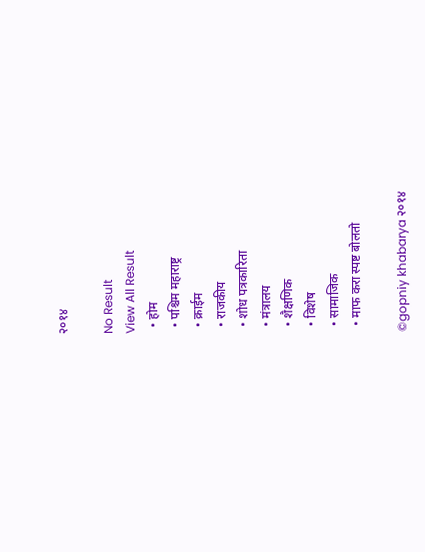२०१४

No Result
View All Result
  • होम
  • पश्चिम महाराष्ट्र
  • क्राईम
  • राजकीय
  • शोध पत्रकारिता
  • मंत्रालय
  • शैक्षणिक
  • विशेष
  • सामाजिक
  • माफ करा स्पष्ट बोलतो

©gopniy khabarya २०१४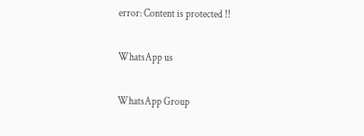error: Content is protected !!

WhatsApp us

WhatsApp Group